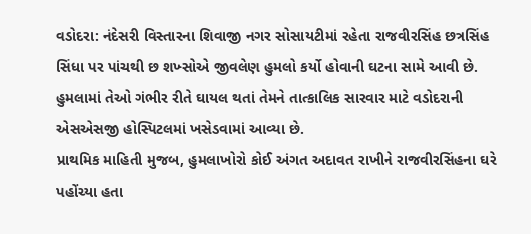વડોદરા: નંદેસરી વિસ્તારના શિવાજી નગર સોસાયટીમાં રહેતા રાજવીરસિંહ છત્રસિંહ સિંધા પર પાંચથી છ શખ્સોએ જીવલેણ હુમલો કર્યો હોવાની ઘટના સામે આવી છે. હુમલામાં તેઓ ગંભીર રીતે ઘાયલ થતાં તેમને તાત્કાલિક સારવાર માટે વડોદરાની એસએસજી હોસ્પિટલમાં ખસેડવામાં આવ્યા છે.
પ્રાથમિક માહિતી મુજબ, હુમલાખોરો કોઈ અંગત અદાવત રાખીને રાજવીરસિંહના ઘરે પહોંચ્યા હતા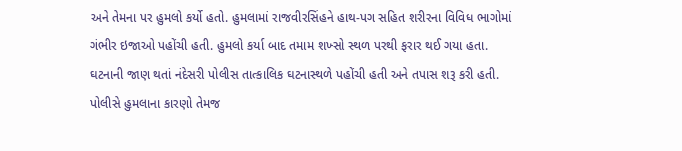અને તેમના પર હુમલો કર્યો હતો. હુમલામાં રાજવીરસિંહને હાથ-પગ સહિત શરીરના વિવિધ ભાગોમાં ગંભીર ઇજાઓ પહોંચી હતી. હુમલો કર્યા બાદ તમામ શખ્સો સ્થળ પરથી ફરાર થઈ ગયા હતા.
ઘટનાની જાણ થતાં નંદેસરી પોલીસ તાત્કાલિક ઘટનાસ્થળે પહોંચી હતી અને તપાસ શરૂ કરી હતી. પોલીસે હુમલાના કારણો તેમજ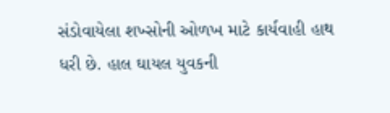સંડોવાયેલા શખ્સોની ઓળખ માટે કાર્યવાહી હાથ ધરી છે. હાલ ઘાયલ યુવકની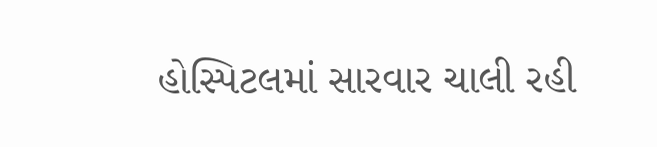હોસ્પિટલમાં સારવાર ચાલી રહી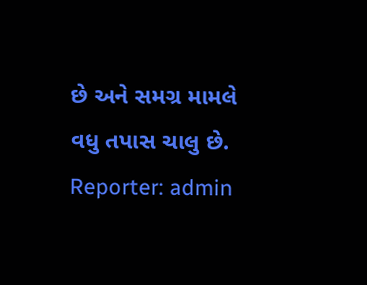છે અને સમગ્ર મામલે વધુ તપાસ ચાલુ છે.
Reporter: admin